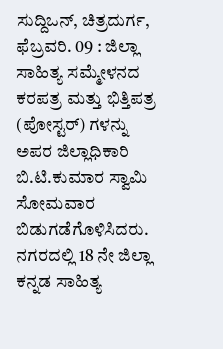ಸುದ್ದಿಒನ್, ಚಿತ್ರದುರ್ಗ, ಫೆಬ್ರವರಿ. 09 : ಜಿಲ್ಲಾ ಸಾಹಿತ್ಯ ಸಮ್ಮೇಳನದ ಕರಪತ್ರ ಮತ್ತು ಭಿತ್ತಿಪತ್ರ (ಪೋಸ್ಟರ್) ಗಳನ್ನು ಅಪರ ಜಿಲ್ಲಾಧಿಕಾರಿ ಬಿ.ಟಿ.ಕುಮಾರ ಸ್ವಾಮಿ ಸೋಮವಾರ ಬಿಡುಗಡೆಗೊಳಿಸಿದರು.
ನಗರದಲ್ಲಿ 18 ನೇ ಜಿಲ್ಲಾ ಕನ್ನಡ ಸಾಹಿತ್ಯ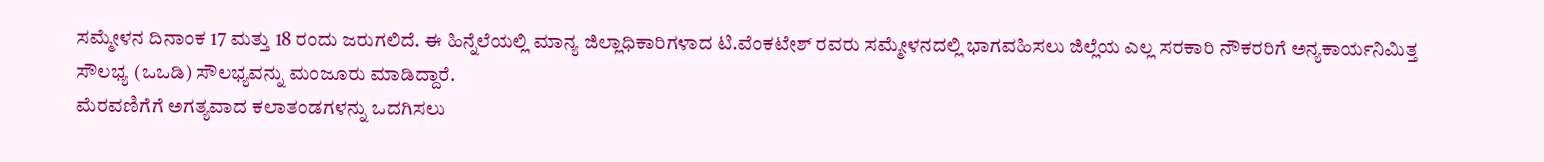ಸಮ್ಮೇಳನ ದಿನಾಂಕ 17 ಮತ್ತು 18 ರಂದು ಜರುಗಲಿದೆ. ಈ ಹಿನ್ನೆಲೆಯಲ್ಲಿ ಮಾನ್ಯ ಜಿಲ್ಲಾಧಿಕಾರಿಗಳಾದ ಟಿ.ವೆಂಕಟೇಶ್ ರವರು ಸಮ್ಮೇಳನದಲ್ಲಿ ಭಾಗವಹಿಸಲು ಜಿಲ್ಲೆಯ ಎಲ್ಲ ಸರಕಾರಿ ನೌಕರರಿಗೆ ಅನ್ಯಕಾರ್ಯನಿಮಿತ್ತ ಸೌಲಭ್ಯ (ಒಒಡಿ) ಸೌಲಭ್ಯವನ್ನು ಮಂಜೂರು ಮಾಡಿದ್ದಾರೆ.
ಮೆರವಣಿಗೆಗೆ ಅಗತ್ಯವಾದ ಕಲಾತಂಡಗಳನ್ನು ಒದಗಿಸಲು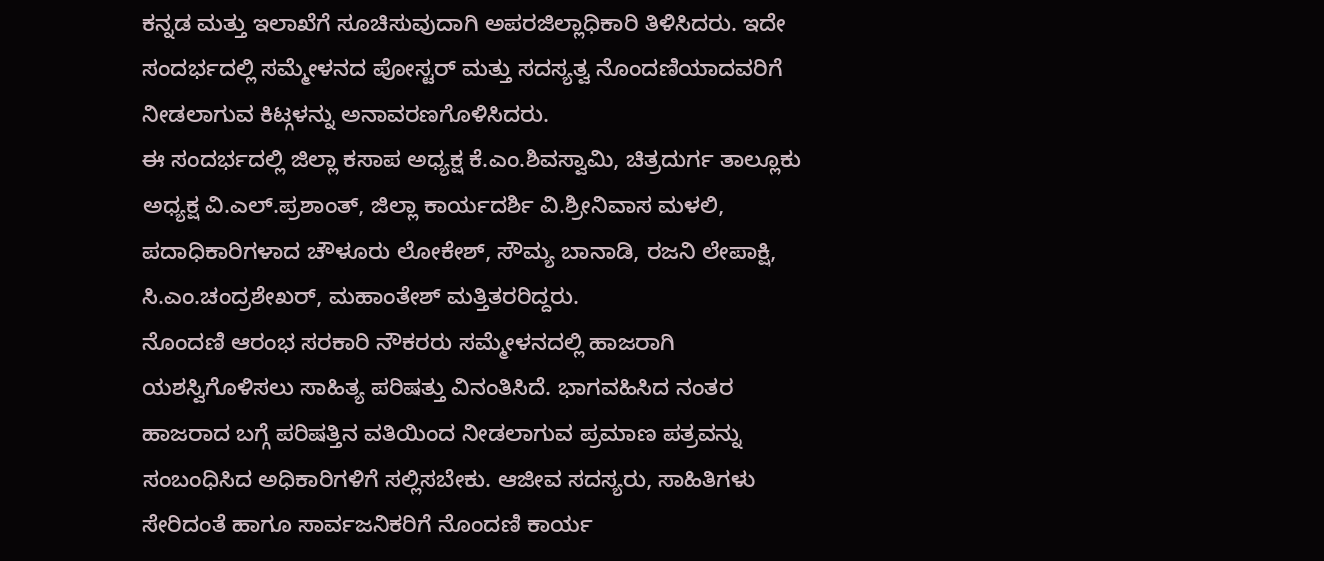ಕನ್ನಡ ಮತ್ತು ಇಲಾಖೆಗೆ ಸೂಚಿಸುವುದಾಗಿ ಅಪರಜಿಲ್ಲಾಧಿಕಾರಿ ತಿಳಿಸಿದರು. ಇದೇ ಸಂದರ್ಭದಲ್ಲಿ ಸಮ್ಮೇಳನದ ಪೋಸ್ಟರ್ ಮತ್ತು ಸದಸ್ಯತ್ವ ನೊಂದಣಿಯಾದವರಿಗೆ ನೀಡಲಾಗುವ ಕಿಟ್ಗಳನ್ನು ಅನಾವರಣಗೊಳಿಸಿದರು.
ಈ ಸಂದರ್ಭದಲ್ಲಿ ಜಿಲ್ಲಾ ಕಸಾಪ ಅಧ್ಯಕ್ಷ ಕೆ.ಎಂ.ಶಿವಸ್ವಾಮಿ, ಚಿತ್ರದುರ್ಗ ತಾಲ್ಲೂಕು ಅಧ್ಯಕ್ಷ ವಿ.ಎಲ್.ಪ್ರಶಾಂತ್, ಜಿಲ್ಲಾ ಕಾರ್ಯದರ್ಶಿ ವಿ.ಶ್ರೀನಿವಾಸ ಮಳಲಿ, ಪದಾಧಿಕಾರಿಗಳಾದ ಚೌಳೂರು ಲೋಕೇಶ್, ಸೌಮ್ಯ ಬಾನಾಡಿ, ರಜನಿ ಲೇಪಾಕ್ಷಿ, ಸಿ.ಎಂ.ಚಂದ್ರಶೇಖರ್, ಮಹಾಂತೇಶ್ ಮತ್ತಿತರರಿದ್ದರು.
ನೊಂದಣಿ ಆರಂಭ ಸರಕಾರಿ ನೌಕರರು ಸಮ್ಮೇಳನದಲ್ಲಿ ಹಾಜರಾಗಿ ಯಶಸ್ವಿಗೊಳಿಸಲು ಸಾಹಿತ್ಯ ಪರಿಷತ್ತು ವಿನಂತಿಸಿದೆ. ಭಾಗವಹಿಸಿದ ನಂತರ ಹಾಜರಾದ ಬಗ್ಗೆ ಪರಿಷತ್ತಿನ ವತಿಯಿಂದ ನೀಡಲಾಗುವ ಪ್ರಮಾಣ ಪತ್ರವನ್ನು ಸಂಬಂಧಿಸಿದ ಅಧಿಕಾರಿಗಳಿಗೆ ಸಲ್ಲಿಸಬೇಕು. ಆಜೀವ ಸದಸ್ಯರು, ಸಾಹಿತಿಗಳು ಸೇರಿದಂತೆ ಹಾಗೂ ಸಾರ್ವಜನಿಕರಿಗೆ ನೊಂದಣಿ ಕಾರ್ಯ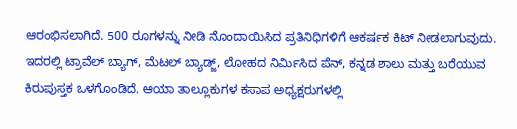ಆರಂಭಿಸಲಾಗಿದೆ. 500 ರೂಗಳನ್ನು ನೀಡಿ ನೊಂದಾಯಿಸಿದ ಪ್ರತಿನಿಧಿಗಳಿಗೆ ಆಕರ್ಷಕ ಕಿಟ್ ನೀಡಲಾಗುವುದು. ಇದರಲ್ಲಿ ಟ್ರಾವೆಲ್ ಬ್ಯಾಗ್, ಮೆಟಲ್ ಬ್ಯಾಡ್ಜ್, ಲೋಹದ ನಿರ್ಮಿಸಿದ ಪೆನ್, ಕನ್ನಡ ಶಾಲು ಮತ್ತು ಬರೆಯುವ ಕಿರುಪುಸ್ತಕ ಒಳಗೊಂಡಿದೆ. ಆಯಾ ತಾಲ್ಲೂಕುಗಳ ಕಸಾಪ ಅಧ್ಯಕ್ಷರುಗಳಲ್ಲಿ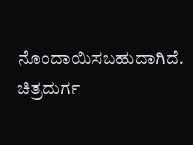ನೊಂದಾಯಿಸಬಹುದಾಗಿದೆ. ಚಿತ್ರದುರ್ಗ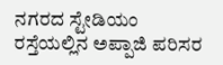ನಗರದ ಸ್ಟೇಡಿಯಂ ರಸ್ತೆಯಲ್ಲಿನ ಅಪ್ಪಾಜಿ ಪರಿಸರ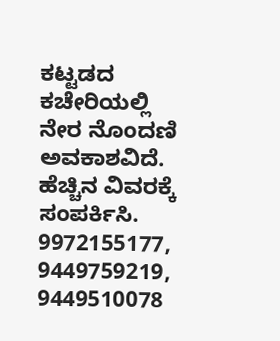ಕಟ್ಟಡದ ಕಚೇರಿಯಲ್ಲಿ ನೇರ ನೊಂದಣಿ ಅವಕಾಶವಿದೆ. ಹೆಚ್ಚಿನ ವಿವರಕ್ಕೆ ಸಂಪರ್ಕಿಸಿ. 9972155177, 9449759219, 9449510078